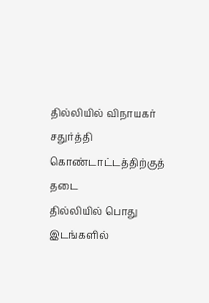தில்லியில் விநாயகர் சதுர்த்தி கொண்டாட்டத்திற்குத் தடை
தில்லியில் பொது இடங்களில்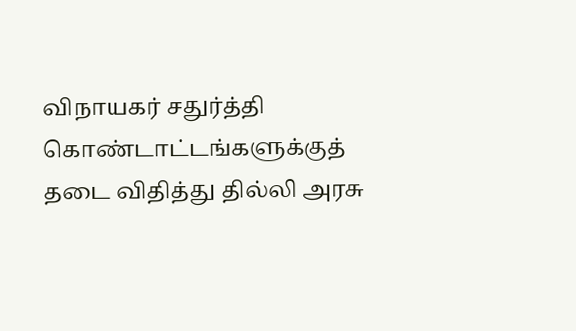விநாயகர் சதுர்த்தி கொண்டாட்டங்களுக்குத் தடை விதித்து தில்லி அரசு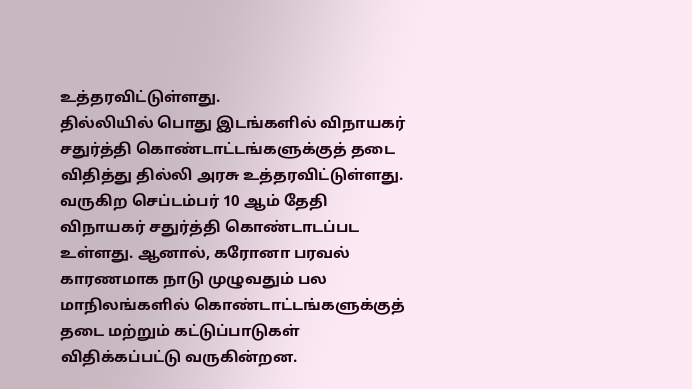உத்தரவிட்டுள்ளது.
தில்லியில் பொது இடங்களில் விநாயகர் சதுர்த்தி கொண்டாட்டங்களுக்குத் தடை விதித்து தில்லி அரசு உத்தரவிட்டுள்ளது.
வருகிற செப்டம்பர் 10 ஆம் தேதி விநாயகர் சதுர்த்தி கொண்டாடப்பட உள்ளது. ஆனால், கரோனா பரவல் காரணமாக நாடு முழுவதும் பல மாநிலங்களில் கொண்டாட்டங்களுக்குத் தடை மற்றும் கட்டுப்பாடுகள் விதிக்கப்பட்டு வருகின்றன.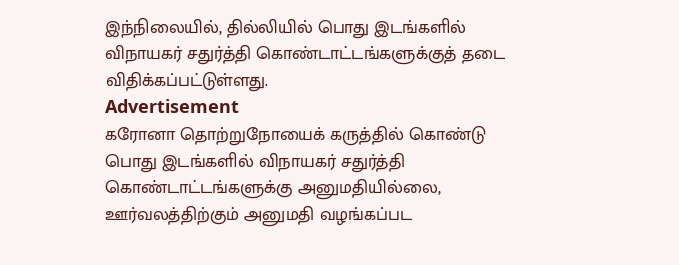இந்நிலையில், தில்லியில் பொது இடங்களில் விநாயகர் சதுர்த்தி கொண்டாட்டங்களுக்குத் தடை விதிக்கப்பட்டுள்ளது.
Advertisement
கரோனா தொற்றுநோயைக் கருத்தில் கொண்டு பொது இடங்களில் விநாயகர் சதுர்த்தி கொண்டாட்டங்களுக்கு அனுமதியில்லை, ஊர்வலத்திற்கும் அனுமதி வழங்கப்பட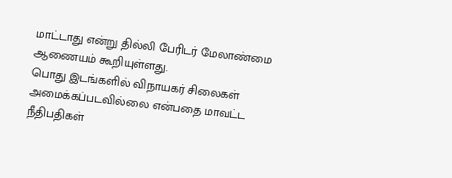மாட்டாது என்று தில்லி பேரிடர் மேலாண்மை ஆணையம் கூறியுள்ளது.
பொது இடங்களில் விநாயகர் சிலைகள் அமைக்கப்படவில்லை என்பதை மாவட்ட நீதிபதிகள்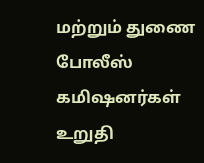மற்றும் துணை போலீஸ் கமிஷனர்கள் உறுதி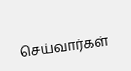செய்வார்கள்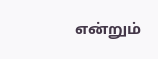என்றும்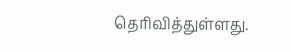தெரிவித்துள்ளது.